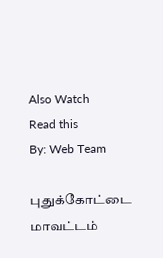Also Watch
Read this
By: Web Team

புதுக்கோட்டை மாவட்டம்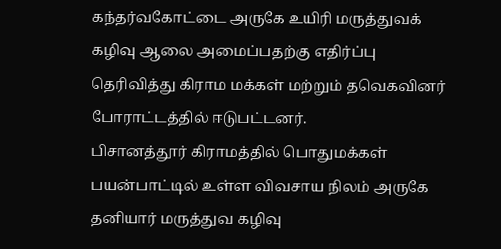கந்தர்வகோட்டை அருகே உயிரி மருத்துவக் கழிவு ஆலை அமைப்பதற்கு எதிர்ப்பு தெரிவித்து கிராம மக்கள் மற்றும் தவெகவினர் போராட்டத்தில் ஈடுபட்டனர்.
பிசானத்தூர் கிராமத்தில் பொதுமக்கள் பயன்பாட்டில் உள்ள விவசாய நிலம் அருகே தனியார் மருத்துவ கழிவு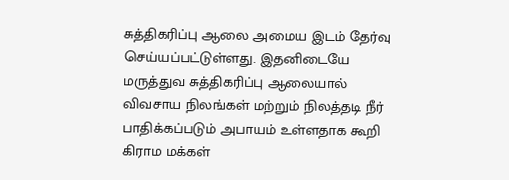சுத்திகரிப்பு ஆலை அமைய இடம் தேர்வு செய்யப்பட்டுள்ளது. இதனிடையே மருத்துவ சுத்திகரிப்பு ஆலையால் விவசாய நிலங்கள் மற்றும் நிலத்தடி நீர் பாதிக்கப்படும் அபாயம் உள்ளதாக கூறி கிராம மக்கள்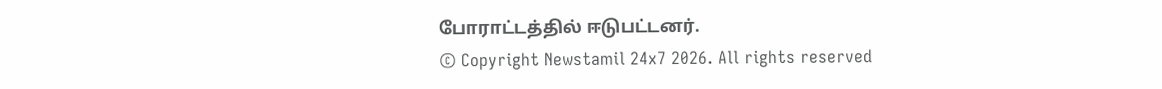போராட்டத்தில் ஈடுபட்டனர்.
© Copyright Newstamil 24x7 2026. All rights reserved